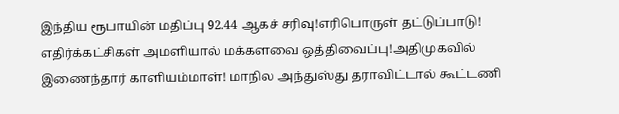இந்திய ரூபாயின் மதிப்பு 92.44 ஆகச் சரிவு!எரிபொருள் தட்டுப்பாடு! எதிர்க்கட்சிகள் அமளியால் மக்களவை ஒத்திவைப்பு!அதிமுகவில் இணைந்தார் காளியம்மாள்! மாநில அந்துஸ்து தராவிட்டால் கூட்டணி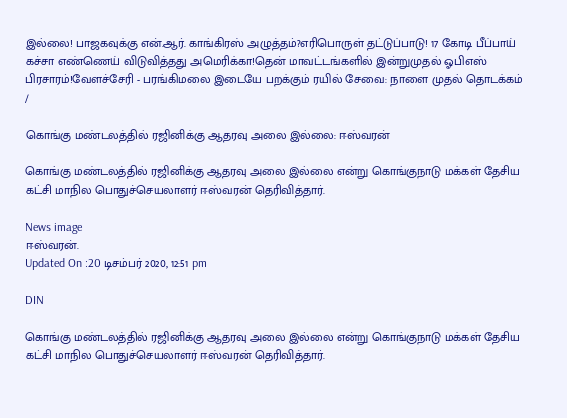இல்லை! பாஜகவுக்கு என்.ஆர். காங்கிரஸ் அழுத்தம்?எரிபொருள் தட்டுப்பாடு! 17 கோடி பீப்பாய் கச்சா எண்ணெய் விடுவித்தது அமெரிக்கா!தென் மாவட்டங்களில் இன்றுமுதல் ஓபிஎஸ் பிரசாரம்!வேளச்சேரி - பரங்கிமலை இடையே பறக்கும் ரயில் சேவை: நாளை முதல் தொடக்கம்
/

கொங்கு மண்டலத்தில் ரஜினிக்கு ஆதரவு அலை இல்லை: ஈஸ்வரன்

கொங்கு மண்டலத்தில் ரஜினிக்கு ஆதரவு அலை இல்லை என்று கொங்குநாடு மக்கள் தேசிய கட்சி மாநில பொதுச்செயலாளர் ஈஸ்வரன் தெரிவித்தார்.

News image
ஈஸ்வரன்.
Updated On :20 டிசம்பர் 2020, 12:51 pm

DIN

கொங்கு மண்டலத்தில் ரஜினிக்கு ஆதரவு அலை இல்லை என்று கொங்குநாடு மக்கள் தேசிய கட்சி மாநில பொதுச்செயலாளர் ஈஸ்வரன் தெரிவித்தார்.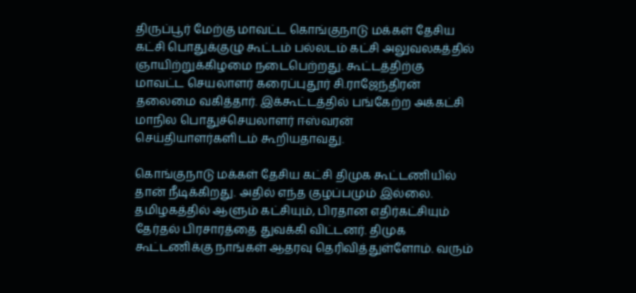திருப்பூர் மேற்கு மாவட்ட கொங்குநாடு மக்கள் தேசிய கட்சி பொதுக்குழு கூட்டம் பல்லடம் கட்சி அலுவலகத்தில் ஞாயிற்றுக்கிழமை நடைபெற்றது. கூட்டத்திற்கு மாவட்ட செயலாளர் கரைப்புதூர் சி.ராஜேந்திரன் தலைமை வகித்தார். இக்கூட்டத்தில் பங்கேற்ற அக்கட்சி மாநில பொதுச்செயலாளர் ஈஸ்வரன் செய்தியாளர்களிடம் கூறியதாவது.

கொங்குநாடு மக்கள் தேசிய கட்சி திமுக கூட்டணியில் தான் நீடிக்கிறது. அதில் எந்த குழப்பமும் இல்லை. தமிழகத்தில் ஆளும் கட்சியும், பிரதான எதிர்கட்சியும் தேர்தல் பிரசாரத்தை துவக்கி விட்டனர். திமுக கூட்டணிக்கு நாங்கள் ஆதரவு தெரிவித்துள்ளோம். வரும்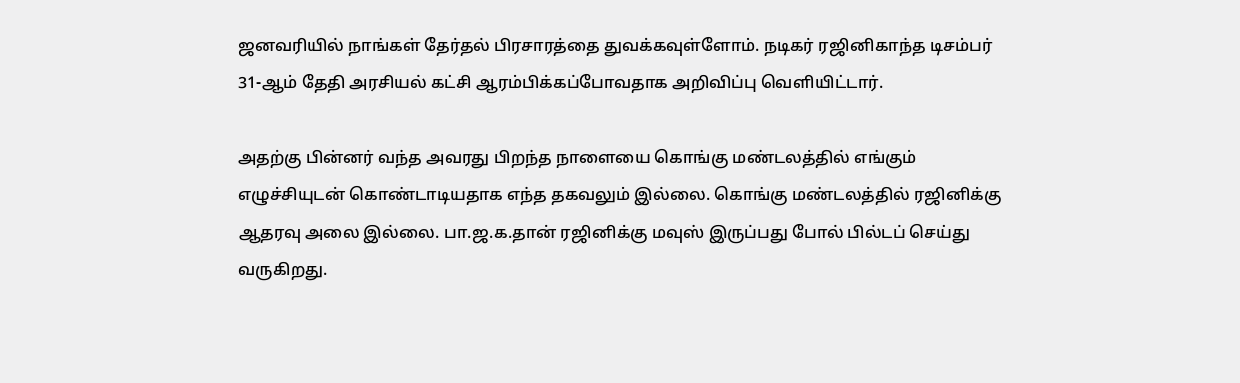ஜனவரியில் நாங்கள் தேர்தல் பிரசாரத்தை துவக்கவுள்ளோம். நடிகர் ரஜினிகாந்த டிசம்பர் 31-ஆம் தேதி அரசியல் கட்சி ஆரம்பிக்கப்போவதாக அறிவிப்பு வெளியிட்டார்.

அதற்கு பின்னர் வந்த அவரது பிறந்த நாளையை கொங்கு மண்டலத்தில் எங்கும் எழுச்சியுடன் கொண்டாடியதாக எந்த தகவலும் இல்லை. கொங்கு மண்டலத்தில் ரஜினிக்கு ஆதரவு அலை இல்லை. பா.ஜ.க.தான் ரஜினிக்கு மவுஸ் இருப்பது போல் பில்டப் செய்து வருகிறது.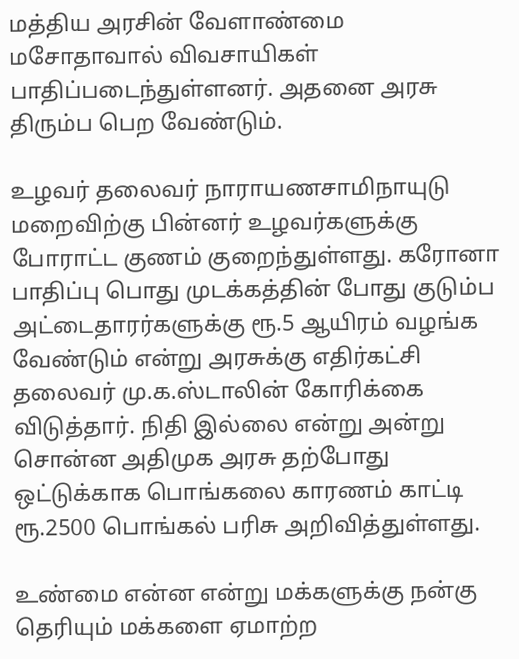மத்திய அரசின் வேளாண்மை மசோதாவால் விவசாயிகள் பாதிப்படைந்துள்ளனர். அதனை அரசு திரும்ப பெற வேண்டும்.

உழவர் தலைவர் நாராயணசாமிநாயுடு மறைவிற்கு பின்னர் உழவர்களுக்கு போராட்ட குணம் குறைந்துள்ளது. கரோனா பாதிப்பு பொது முடக்கத்தின் போது குடும்ப அட்டைதாரர்களுக்கு ரூ.5 ஆயிரம் வழங்க வேண்டும் என்று அரசுக்கு எதிர்கட்சி தலைவர் மு.க.ஸ்டாலின் கோரிக்கை விடுத்தார். நிதி இல்லை என்று அன்று சொன்ன அதிமுக அரசு தற்போது ஒட்டுக்காக பொங்கலை காரணம் காட்டி ரூ.2500 பொங்கல் பரிசு அறிவித்துள்ளது.

உண்மை என்ன என்று மக்களுக்கு நன்கு தெரியும் மக்களை ஏமாற்ற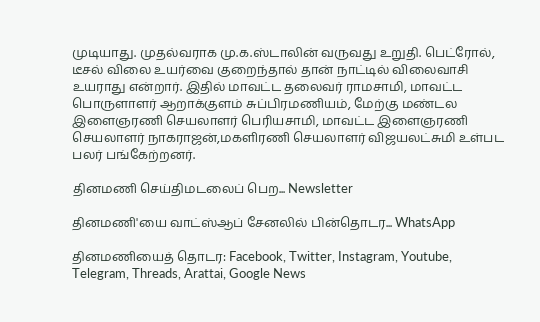முடியாது. முதல்வராக மு.க.ஸ்டாலின் வருவது உறுதி. பெட்ரோல், டீசல் விலை உயர்வை குறைந்தால் தான் நாட்டில் விலைவாசி உயராது என்றார். இதில் மாவட்ட தலைவர் ராமசாமி, மாவட்ட பொருளாளர் ஆறாக்குளம் சுப்பிரமணியம், மேற்கு மண்டல இளைஞரணி செயலாளர் பெரியசாமி, மாவட்ட இளைஞரணி செயலாளர் நாகராஜன்,மகளிரணி செயலாளர் விஜயலட்சுமி உள்பட பலர் பங்கேற்றனர்.

தினமணி செய்திமடலைப் பெற... Newsletter

தினமணி'யை வாட்ஸ்ஆப் சேனலில் பின்தொடர... WhatsApp

தினமணியைத் தொடர: Facebook, Twitter, Instagram, Youtube, Telegram, Threads, Arattai, Google News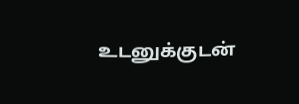உடனுக்குடன்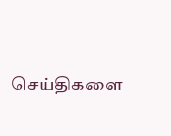செய்திகளை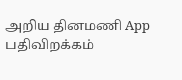அறிய தினமணி App பதிவிறக்கம்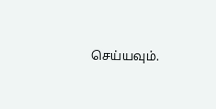செய்யவும்.